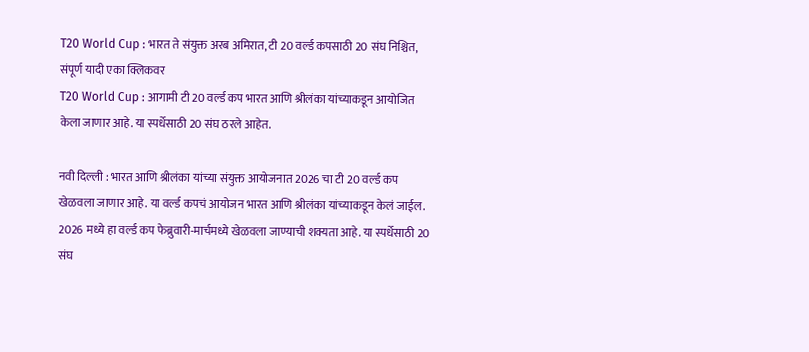T20 World Cup : भारत ते संयुक्त अरब अमिरात, टी 20 वर्ल्ड कपसाठी 20 संघ निश्चित, संपूर्ण यादी एका क्लिकवर
T20 World Cup : आगामी टी 20 वर्ल्ड कप भारत आणि श्रीलंका यांच्याकडून आयोजित केला जाणार आहे. या स्पर्धेसाठी 20 संघ ठरले आहेत.

नवी दिल्ली : भारत आणि श्रीलंका यांच्या संयुक्त आयोजनात 2026 चा टी 20 वर्ल्ड कप खेळवला जाणार आहे. या वर्ल्ड कपचं आयोजन भारत आणि श्रीलंका यांच्याकडून केलं जाईल. 2026 मध्ये हा वर्ल्ड कप फेब्रुवारी-मार्चमध्ये खेळवला जाण्याची शक्यता आहे. या स्पर्धेसाठी 20 संघ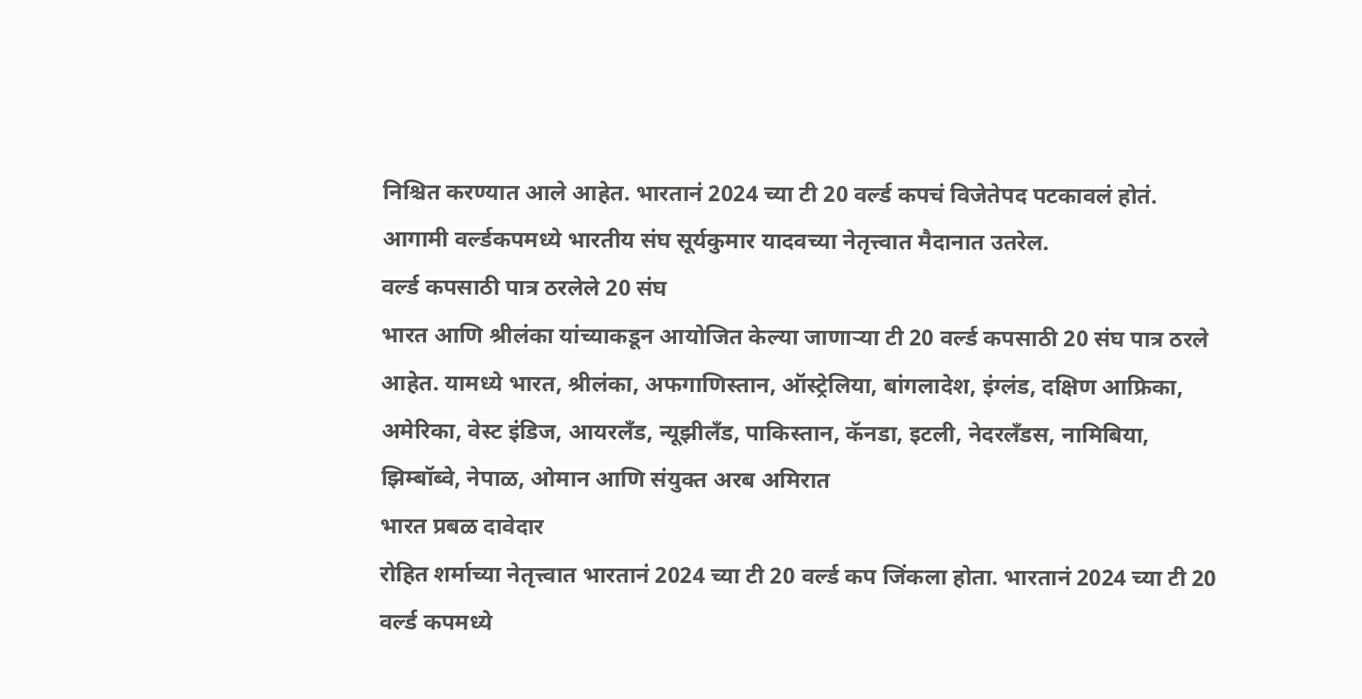निश्चित करण्यात आले आहेत. भारतानं 2024 च्या टी 20 वर्ल्ड कपचं विजेतेपद पटकावलं होतं. आगामी वर्ल्डकपमध्ये भारतीय संघ सूर्यकुमार यादवच्या नेतृत्त्वात मैदानात उतरेल.
वर्ल्ड कपसाठी पात्र ठरलेले 20 संघ
भारत आणि श्रीलंका यांच्याकडून आयोजित केल्या जाणाऱ्या टी 20 वर्ल्ड कपसाठी 20 संघ पात्र ठरले आहेत. यामध्ये भारत, श्रीलंका, अफगाणिस्तान, ऑस्ट्रेलिया, बांगलादेश, इंग्लंड, दक्षिण आफ्रिका, अमेरिका, वेस्ट इंडिज, आयरलँड, न्यूझीलँड, पाकिस्तान, कॅनडा, इटली, नेदरलँडस, नामिबिया, झिम्बॉब्वे, नेपाळ, ओमान आणि संयुक्त अरब अमिरात
भारत प्रबळ दावेदार
रोहित शर्माच्या नेतृत्त्वात भारतानं 2024 च्या टी 20 वर्ल्ड कप जिंकला होता. भारतानं 2024 च्या टी 20 वर्ल्ड कपमध्ये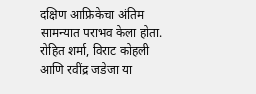दक्षिण आफ्रिकेचा अंतिम सामन्यात पराभव केला होता. रोहित शर्मा, विराट कोहली आणि रवींद्र जडेजा या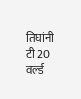तिघांनी टी 20 वर्ल्ड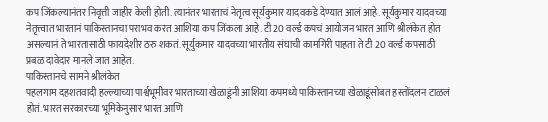कप जिंकल्यानंतर निवृत्ती जाहीर केली होती. त्यानंतर भारताचं नेतृत्व सूर्यकुमार यादवकडे देण्यात आलं आहे. सूर्यकुमार यादवच्या नेतृत्त्वात भारतानं पाकिस्तानचा पराभव करत आशिया कप जिंकला आहे. टी 20 वर्ल्ड कपचं आयोजन भारत आणि श्रीलंकेत होत असल्यानं ते भारतासाठी फायदेशीर ठरु शकतं. सूर्युकमार यादवच्या भारतीय संघाची कामगिरी पाहता ते टी 20 वर्ल्ड कपसाठी प्रबळ दावेदार मानले जात आहेत.
पाकिस्तानचे सामने श्रीलंकेत
पहलगाम दहशतवादी हल्ल्याच्या पार्श्वभूमीवर भारताच्या खेळाडूंनी आशिया कपमध्ये पाकिस्तानच्या खेळाडूंसोबत हस्तोंदलन टाळलं होतं. भारत सरकारच्या भूमिकेनुसार भारत आणि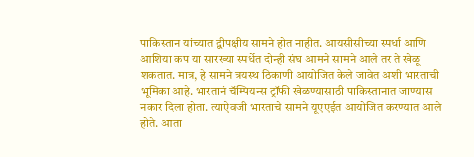पाकिस्तान यांच्यात द्वीपक्षीय सामने होत नाहीत. आयसीसीच्या स्पर्धा आणि आशिया कप या सारख्या स्पर्धेत दोन्ही संघ आमने सामने आले तर ते खेळू शकतात. मात्र, हे सामने त्रयस्थ ठिकाणी आयोजित केले जावेत अशी भारताची भूमिका आहे. भारतानं चॅम्पियन्स ट्रॉफी खेळण्यासाठी पाकिस्तानात जाण्यास नकार दिला होता. त्याऐवजी भारताचे सामने यूएएईत आयोजित करण्यात आले होते. आता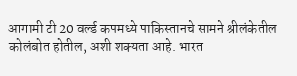आगामी टी 20 वर्ल्ड कपमध्ये पाकिस्तानचे सामने श्रीलंकेतील कोलंबोत होतील, अशी शक्यता आहे. भारत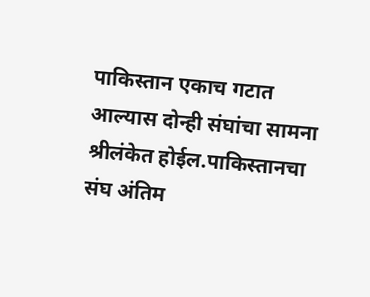पाकिस्तान एकाच गटात आल्यास दोन्ही संघांचा सामना श्रीलंकेत होईल.पाकिस्तानचा संघ अंतिम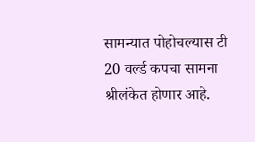सामन्यात पोहोचल्यास टी 20 वर्ल्ड कपचा सामना श्रीलंकेत होणार आहे.